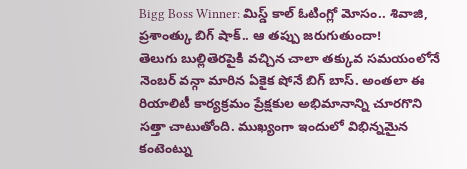Bigg Boss Winner: మిస్డ్ కాల్ ఓటింగ్లో మోసం.. శివాజి, ప్రశాంత్కు బిగ్ షాక్.. ఆ తప్పు జరుగుతుందా!
తెలుగు బుల్లితెరపైకి వచ్చిన చాలా తక్కువ సమయంలోనే నెంబర్ వన్గా మారిన ఏకైక షోనే బిగ్ బాస్. అంతలా ఈ రియాలిటీ కార్యక్రమం ప్రేక్షకుల అభిమానాన్ని చూరగొని సత్తా చాటుతోంది. ముఖ్యంగా ఇందులో విభిన్నమైన కంటెంట్ను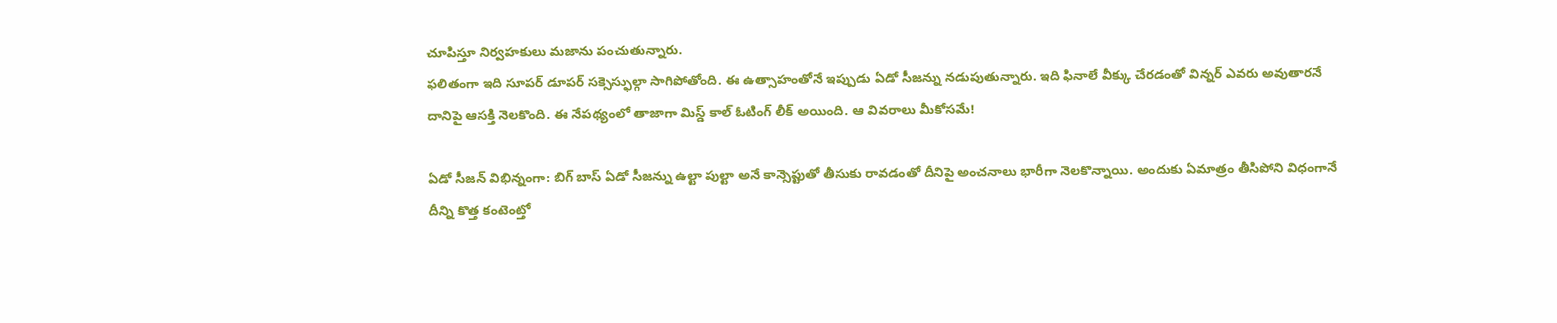చూపిస్తూ నిర్వహకులు మజాను పంచుతున్నారు.
ఫలితంగా ఇది సూపర్ డూపర్ సక్సెస్ఫుల్గా సాగిపోతోంది. ఈ ఉత్సాహంతోనే ఇప్పుడు ఏడో సీజన్ను నడుపుతున్నారు. ఇది ఫినాలే వీక్కు చేరడంతో విన్నర్ ఎవరు అవుతారనే దానిపై ఆసక్తి నెలకొంది. ఈ నేపథ్యంలో తాజాగా మిస్డ్ కాల్ ఓటింగ్ లీక్ అయింది. ఆ వివరాలు మీకోసమే!

ఏడో సీజన్ విభిన్నంగా: బిగ్ బాస్ ఏడో సీజన్ను ఉల్టా పుల్టా అనే కాన్సెప్టుతో తీసుకు రావడంతో దీనిపై అంచనాలు భారీగా నెలకొన్నాయి. అందుకు ఏమాత్రం తీసిపోని విధంగానే దీన్ని కొత్త కంటెంట్తో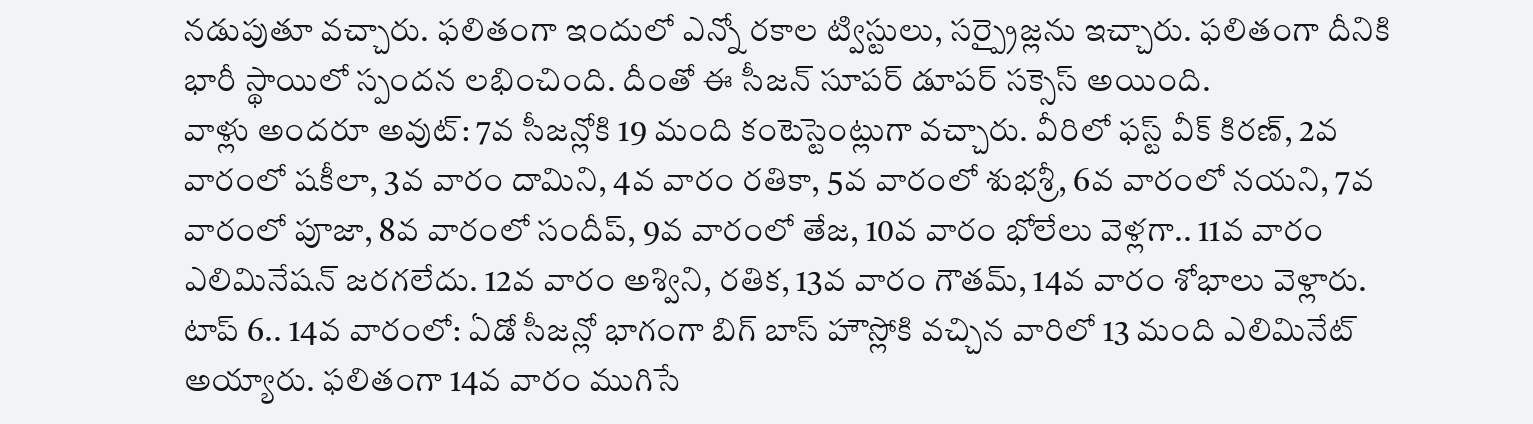నడుపుతూ వచ్చారు. ఫలితంగా ఇందులో ఎన్నో రకాల ట్విస్టులు, సర్ప్రైజ్లను ఇచ్చారు. ఫలితంగా దీనికి భారీ స్థాయిలో స్పందన లభించింది. దీంతో ఈ సీజన్ సూపర్ డూపర్ సక్సెస్ అయింది.
వాళ్లు అందరూ అవుట్: 7వ సీజన్లోకి 19 మంది కంటెస్టెంట్లుగా వచ్చారు. వీరిలో ఫస్ట్ వీక్ కిరణ్, 2వ వారంలో షకీలా, 3వ వారం దామిని, 4వ వారం రతికా, 5వ వారంలో శుభశ్రీ, 6వ వారంలో నయని, 7వ వారంలో పూజా, 8వ వారంలో సందీప్, 9వ వారంలో తేజ, 10వ వారం భోలేలు వెళ్లగా.. 11వ వారం ఎలిమినేషన్ జరగలేదు. 12వ వారం అశ్విని, రతిక, 13వ వారం గౌతమ్, 14వ వారం శోభాలు వెళ్లారు.
టాప్ 6.. 14వ వారంలో: ఏడో సీజన్లో భాగంగా బిగ్ బాస్ హౌస్లోకి వచ్చిన వారిలో 13 మంది ఎలిమినేట్ అయ్యారు. ఫలితంగా 14వ వారం ముగిసే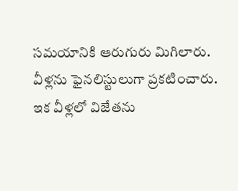సమయానికి ఆరుగురు మిగిలారు. వీళ్లను ఫైనలిస్టులుగా ప్రకటించారు. ఇక వీళ్లలో విజేతను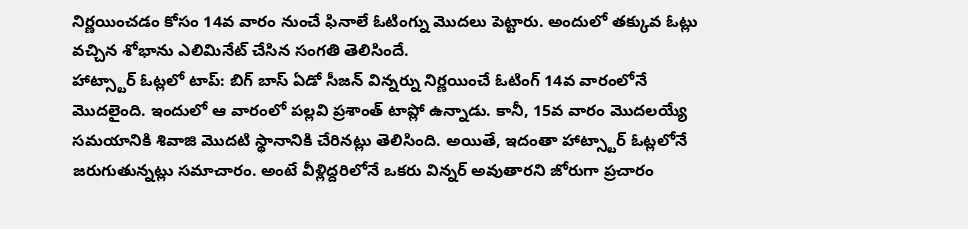నిర్ణయించడం కోసం 14వ వారం నుంచే ఫినాలే ఓటింగ్ను మొదలు పెట్టారు. అందులో తక్కువ ఓట్లు వచ్చిన శోభాను ఎలిమినేట్ చేసిన సంగతి తెలిసిందే.
హాట్స్టార్ ఓట్లలో టాప్: బిగ్ బాస్ ఏడో సీజన్ విన్నర్ను నిర్ణయించే ఓటింగ్ 14వ వారంలోనే మొదలైంది. ఇందులో ఆ వారంలో పల్లవి ప్రశాంత్ టాప్లో ఉన్నాడు. కానీ, 15వ వారం మొదలయ్యే సమయానికి శివాజి మొదటి స్థానానికి చేరినట్లు తెలిసింది. అయితే, ఇదంతా హాట్స్టార్ ఓట్లలోనే జరుగుతున్నట్లు సమాచారం. అంటే వీళ్లిద్దరిలోనే ఒకరు విన్నర్ అవుతారని జోరుగా ప్రచారం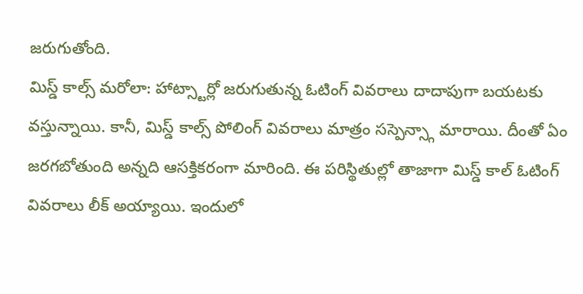జరుగుతోంది.
మిస్డ్ కాల్స్ మరోలా: హాట్స్టార్లో జరుగుతున్న ఓటింగ్ వివరాలు దాదాపుగా బయటకు వస్తున్నాయి. కానీ, మిస్డ్ కాల్స్ పోలింగ్ వివరాలు మాత్రం సస్పెన్స్గా మారాయి. దీంతో ఏం జరగబోతుంది అన్నది ఆసక్తికరంగా మారింది. ఈ పరిస్థితుల్లో తాజాగా మిస్డ్ కాల్ ఓటింగ్ వివరాలు లీక్ అయ్యాయి. ఇందులో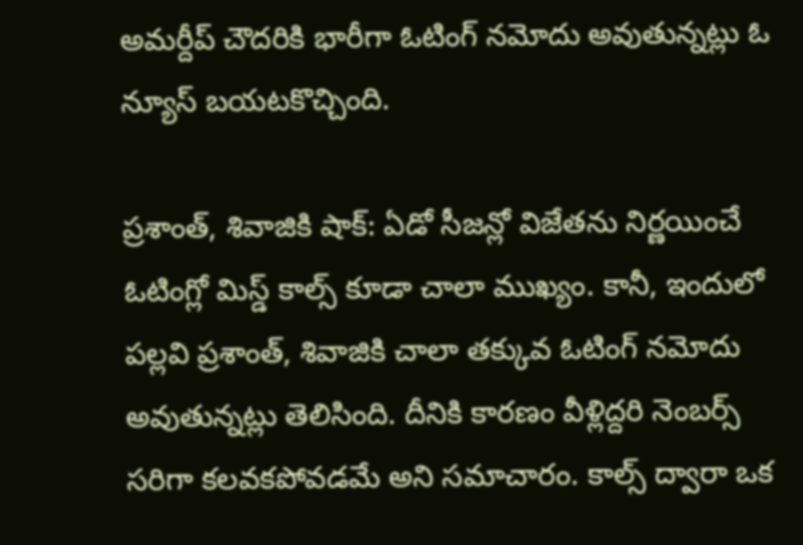అమర్దీప్ చౌదరికి భారీగా ఓటింగ్ నమోదు అవుతున్నట్లు ఓ న్యూస్ బయటకొచ్చింది.

ప్రశాంత్, శివాజికి షాక్: ఏడో సీజన్లో విజేతను నిర్ణయించే ఓటింగ్లో మిస్డ్ కాల్స్ కూడా చాలా ముఖ్యం. కానీ, ఇందులో పల్లవి ప్రశాంత్, శివాజికి చాలా తక్కువ ఓటింగ్ నమోదు అవుతున్నట్లు తెలిసింది. దీనికి కారణం వీళ్లిద్దరి నెంబర్స్ సరిగా కలవకపోవడమే అని సమాచారం. కాల్స్ ద్వారా ఒక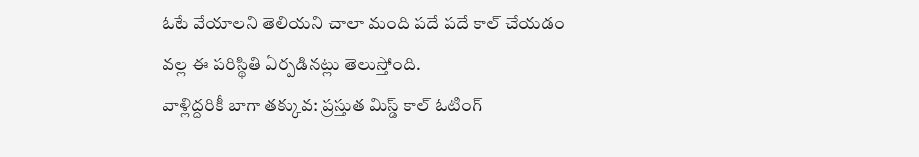ఓటే వేయాలని తెలియని చాలా మంది పదే పదే కాల్ చేయడం వల్ల ఈ పరిస్థితి ఏర్పడినట్లు తెలుస్తోంది.
వాళ్లిద్దరికీ బాగా తక్కువ: ప్రస్తుత మిస్డ్ కాల్ ఓటింగ్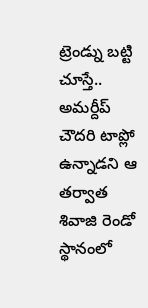ట్రెండ్ను బట్టి చూస్తే.. అమర్దీప్ చౌదరి టాప్లో ఉన్నాడని ఆ తర్వాత శివాజి రెండో స్థానంలో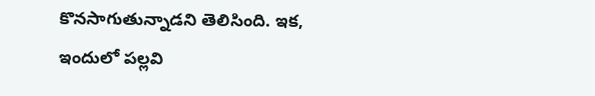కొనసాగుతున్నాడని తెలిసింది. ఇక, ఇందులో పల్లవి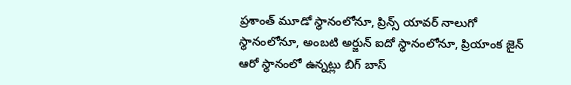ప్రశాంత్ మూడో స్థానంలోనూ, ప్రిన్స్ యావర్ నాలుగో స్థానంలోనూ, అంబటి అర్జున్ ఐదో స్థానంలోనూ, ప్రియాంక జైన్ ఆరో స్థానంలో ఉన్నట్లు బిగ్ బాస్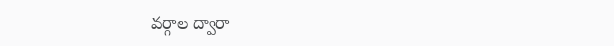వర్గాల ద్వారా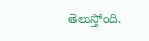తెలుస్తోంది.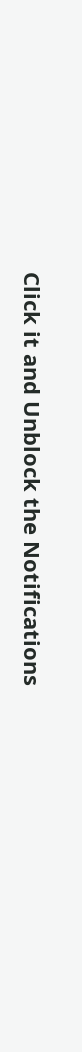Click it and Unblock the Notifications